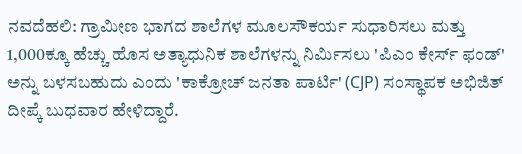ನವದೆಹಲಿ: ಗ್ರಾಮೀಣ ಭಾಗದ ಶಾಲೆಗಳ ಮೂಲಸೌಕರ್ಯ ಸುಧಾರಿಸಲು ಮತ್ತು 1,000ಕ್ಕೂ ಹೆಚ್ಚು ಹೊಸ ಅತ್ಯಾಧುನಿಕ ಶಾಲೆಗಳನ್ನು ನಿರ್ಮಿಸಲು 'ಪಿಎಂ ಕೇರ್ಸ್ ಫಂಡ್' ಅನ್ನು ಬಳಸಬಹುದು ಎಂದು 'ಕಾಕ್ರೋಚ್ ಜನತಾ ಪಾರ್ಟಿ' (CJP) ಸಂಸ್ಥಾಪಕ ಅಭಿಜಿತ್ ದೀಪ್ಕೆ ಬುಧವಾರ ಹೇಳಿದ್ದಾರೆ.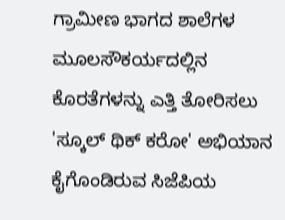ಗ್ರಾಮೀಣ ಭಾಗದ ಶಾಲೆಗಳ ಮೂಲಸೌಕರ್ಯದಲ್ಲಿನ ಕೊರತೆಗಳನ್ನು ಎತ್ತಿ ತೋರಿಸಲು 'ಸ್ಕೂಲ್ ಥಿಕ್ ಕರೋ' ಅಭಿಯಾನ ಕೈಗೊಂಡಿರುವ ಸಿಜೆಪಿಯ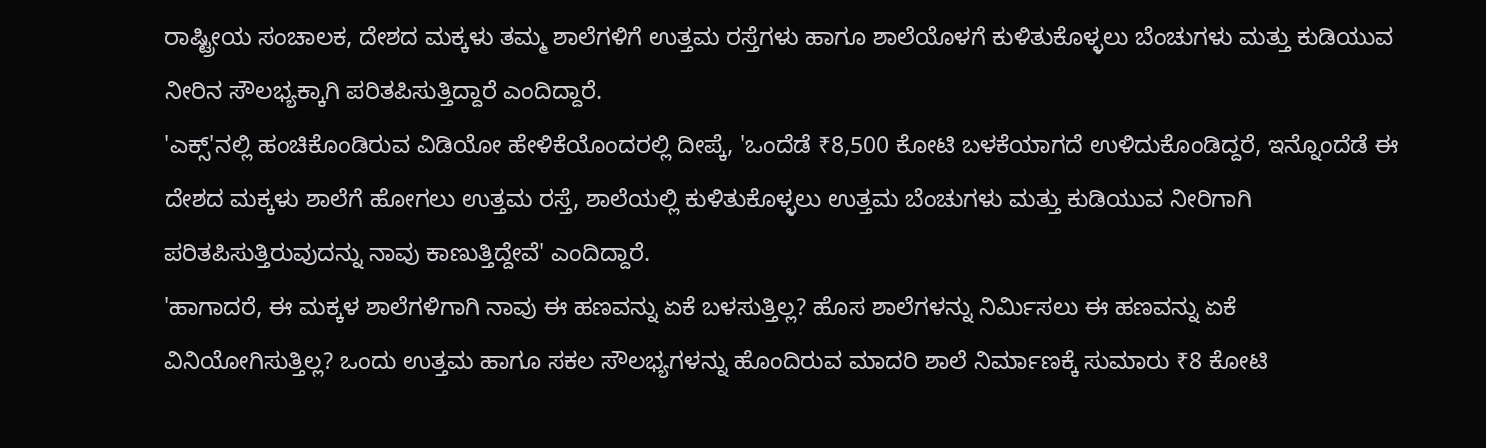ರಾಷ್ಟ್ರೀಯ ಸಂಚಾಲಕ, ದೇಶದ ಮಕ್ಕಳು ತಮ್ಮ ಶಾಲೆಗಳಿಗೆ ಉತ್ತಮ ರಸ್ತೆಗಳು ಹಾಗೂ ಶಾಲೆಯೊಳಗೆ ಕುಳಿತುಕೊಳ್ಳಲು ಬೆಂಚುಗಳು ಮತ್ತು ಕುಡಿಯುವ ನೀರಿನ ಸೌಲಭ್ಯಕ್ಕಾಗಿ ಪರಿತಪಿಸುತ್ತಿದ್ದಾರೆ ಎಂದಿದ್ದಾರೆ.
'ಎಕ್ಸ್'ನಲ್ಲಿ ಹಂಚಿಕೊಂಡಿರುವ ವಿಡಿಯೋ ಹೇಳಿಕೆಯೊಂದರಲ್ಲಿ ದೀಪ್ಕೆ, 'ಒಂದೆಡೆ ₹8,500 ಕೋಟಿ ಬಳಕೆಯಾಗದೆ ಉಳಿದುಕೊಂಡಿದ್ದರೆ, ಇನ್ನೊಂದೆಡೆ ಈ ದೇಶದ ಮಕ್ಕಳು ಶಾಲೆಗೆ ಹೋಗಲು ಉತ್ತಮ ರಸ್ತೆ, ಶಾಲೆಯಲ್ಲಿ ಕುಳಿತುಕೊಳ್ಳಲು ಉತ್ತಮ ಬೆಂಚುಗಳು ಮತ್ತು ಕುಡಿಯುವ ನೀರಿಗಾಗಿ ಪರಿತಪಿಸುತ್ತಿರುವುದನ್ನು ನಾವು ಕಾಣುತ್ತಿದ್ದೇವೆ' ಎಂದಿದ್ದಾರೆ.
'ಹಾಗಾದರೆ, ಈ ಮಕ್ಕಳ ಶಾಲೆಗಳಿಗಾಗಿ ನಾವು ಈ ಹಣವನ್ನು ಏಕೆ ಬಳಸುತ್ತಿಲ್ಲ? ಹೊಸ ಶಾಲೆಗಳನ್ನು ನಿರ್ಮಿಸಲು ಈ ಹಣವನ್ನು ಏಕೆ ವಿನಿಯೋಗಿಸುತ್ತಿಲ್ಲ? ಒಂದು ಉತ್ತಮ ಹಾಗೂ ಸಕಲ ಸೌಲಭ್ಯಗಳನ್ನು ಹೊಂದಿರುವ ಮಾದರಿ ಶಾಲೆ ನಿರ್ಮಾಣಕ್ಕೆ ಸುಮಾರು ₹8 ಕೋಟಿ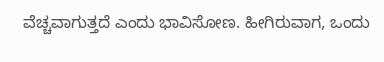ವೆಚ್ಚವಾಗುತ್ತದೆ ಎಂದು ಭಾವಿಸೋಣ. ಹೀಗಿರುವಾಗ, ಒಂದು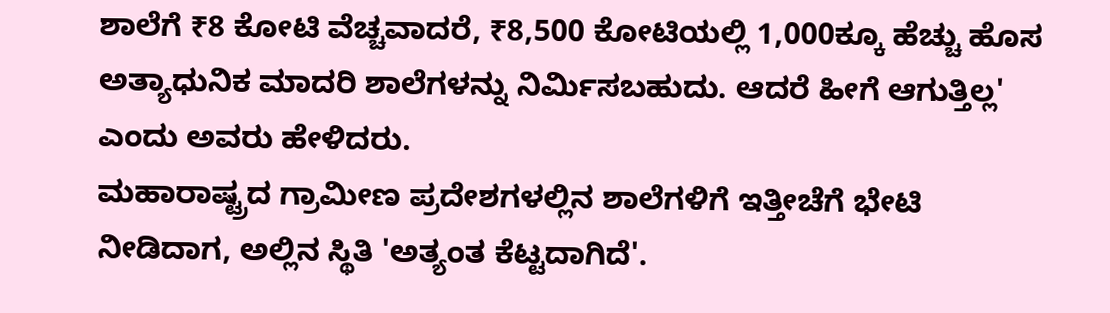ಶಾಲೆಗೆ ₹8 ಕೋಟಿ ವೆಚ್ಚವಾದರೆ, ₹8,500 ಕೋಟಿಯಲ್ಲಿ 1,000ಕ್ಕೂ ಹೆಚ್ಚು ಹೊಸ ಅತ್ಯಾಧುನಿಕ ಮಾದರಿ ಶಾಲೆಗಳನ್ನು ನಿರ್ಮಿಸಬಹುದು. ಆದರೆ ಹೀಗೆ ಆಗುತ್ತಿಲ್ಲ' ಎಂದು ಅವರು ಹೇಳಿದರು.
ಮಹಾರಾಷ್ಟ್ರದ ಗ್ರಾಮೀಣ ಪ್ರದೇಶಗಳಲ್ಲಿನ ಶಾಲೆಗಳಿಗೆ ಇತ್ತೀಚೆಗೆ ಭೇಟಿ ನೀಡಿದಾಗ, ಅಲ್ಲಿನ ಸ್ಥಿತಿ 'ಅತ್ಯಂತ ಕೆಟ್ಟದಾಗಿದೆ'.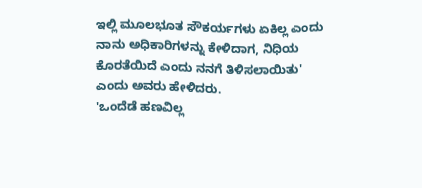ಇಲ್ಲಿ ಮೂಲಭೂತ ಸೌಕರ್ಯಗಳು ಏಕಿಲ್ಲ ಎಂದು ನಾನು ಅಧಿಕಾರಿಗಳನ್ನು ಕೇಳಿದಾಗ, ನಿಧಿಯ ಕೊರತೆಯಿದೆ ಎಂದು ನನಗೆ ತಿಳಿಸಲಾಯಿತು' ಎಂದು ಅವರು ಹೇಳಿದರು.
'ಒಂದೆಡೆ ಹಣವಿಲ್ಲ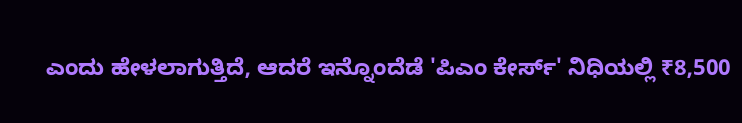ಎಂದು ಹೇಳಲಾಗುತ್ತಿದೆ, ಆದರೆ ಇನ್ನೊಂದೆಡೆ 'ಪಿಎಂ ಕೇರ್ಸ್' ನಿಧಿಯಲ್ಲಿ ₹8,500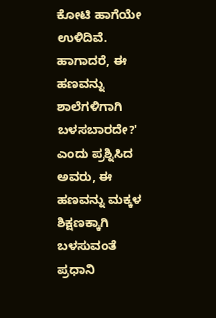ಕೋಟಿ ಹಾಗೆಯೇ ಉಳಿದಿವೆ. ಹಾಗಾದರೆ, ಈ ಹಣವನ್ನು ಶಾಲೆಗಳಿಗಾಗಿ ಬಳಸಬಾರದೇ?' ಎಂದು ಪ್ರಶ್ನಿಸಿದ ಅವರು, ಈ ಹಣವನ್ನು ಮಕ್ಕಳ ಶಿಕ್ಷಣಕ್ಕಾಗಿ ಬಳಸುವಂತೆ ಪ್ರಧಾನಿ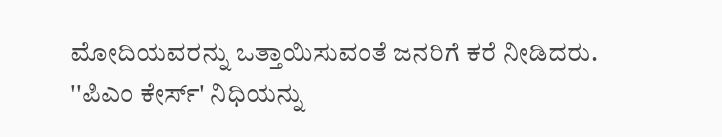ಮೋದಿಯವರನ್ನು ಒತ್ತಾಯಿಸುವಂತೆ ಜನರಿಗೆ ಕರೆ ನೀಡಿದರು.
''ಪಿಎಂ ಕೇರ್ಸ್' ನಿಧಿಯನ್ನು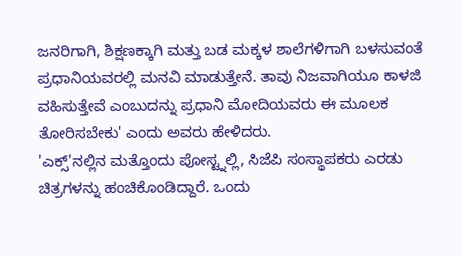ಜನರಿಗಾಗಿ, ಶಿಕ್ಷಣಕ್ಕಾಗಿ ಮತ್ತು ಬಡ ಮಕ್ಕಳ ಶಾಲೆಗಳಿಗಾಗಿ ಬಳಸುವಂತೆ ಪ್ರಧಾನಿಯವರಲ್ಲಿ ಮನವಿ ಮಾಡುತ್ತೇನೆ. ತಾವು ನಿಜವಾಗಿಯೂ ಕಾಳಜಿ ವಹಿಸುತ್ತೇವೆ ಎಂಬುದನ್ನು ಪ್ರಧಾನಿ ಮೋದಿಯವರು ಈ ಮೂಲಕ ತೋರಿಸಬೇಕು' ಎಂದು ಅವರು ಹೇಳಿದರು.
'ಎಕ್ಸ್'ನಲ್ಲಿನ ಮತ್ತೊಂದು ಪೋಸ್ಟ್ನಲ್ಲಿ, ಸಿಜೆಪಿ ಸಂಸ್ಥಾಪಕರು ಎರಡು ಚಿತ್ರಗಳನ್ನು ಹಂಚಿಕೊಂಡಿದ್ದಾರೆ. ಒಂದು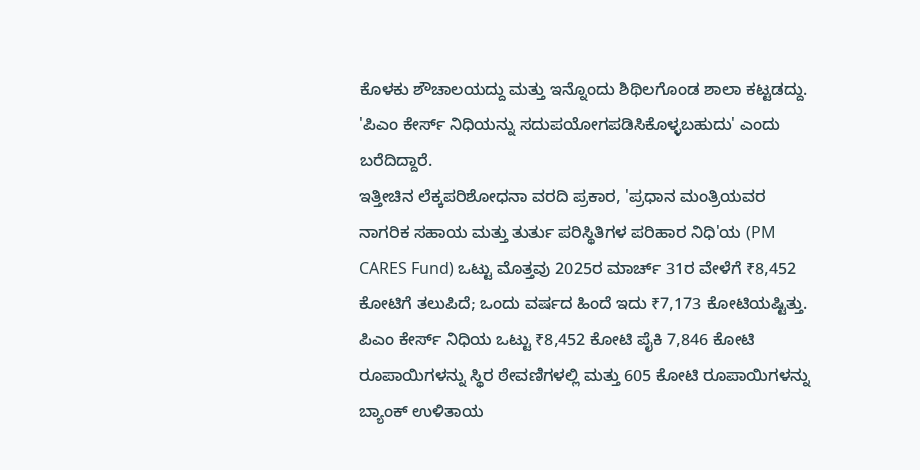ಕೊಳಕು ಶೌಚಾಲಯದ್ದು ಮತ್ತು ಇನ್ನೊಂದು ಶಿಥಿಲಗೊಂಡ ಶಾಲಾ ಕಟ್ಟಡದ್ದು. 'ಪಿಎಂ ಕೇರ್ಸ್ ನಿಧಿಯನ್ನು ಸದುಪಯೋಗಪಡಿಸಿಕೊಳ್ಳಬಹುದು' ಎಂದು ಬರೆದಿದ್ದಾರೆ.
ಇತ್ತೀಚಿನ ಲೆಕ್ಕಪರಿಶೋಧನಾ ವರದಿ ಪ್ರಕಾರ, 'ಪ್ರಧಾನ ಮಂತ್ರಿಯವರ ನಾಗರಿಕ ಸಹಾಯ ಮತ್ತು ತುರ್ತು ಪರಿಸ್ಥಿತಿಗಳ ಪರಿಹಾರ ನಿಧಿ'ಯ (PM CARES Fund) ಒಟ್ಟು ಮೊತ್ತವು 2025ರ ಮಾರ್ಚ್ 31ರ ವೇಳೆಗೆ ₹8,452 ಕೋಟಿಗೆ ತಲುಪಿದೆ; ಒಂದು ವರ್ಷದ ಹಿಂದೆ ಇದು ₹7,173 ಕೋಟಿಯಷ್ಟಿತ್ತು. ಪಿಎಂ ಕೇರ್ಸ್ ನಿಧಿಯ ಒಟ್ಟು ₹8,452 ಕೋಟಿ ಪೈಕಿ 7,846 ಕೋಟಿ ರೂಪಾಯಿಗಳನ್ನು ಸ್ಥಿರ ಠೇವಣಿಗಳಲ್ಲಿ ಮತ್ತು 605 ಕೋಟಿ ರೂಪಾಯಿಗಳನ್ನು ಬ್ಯಾಂಕ್ ಉಳಿತಾಯ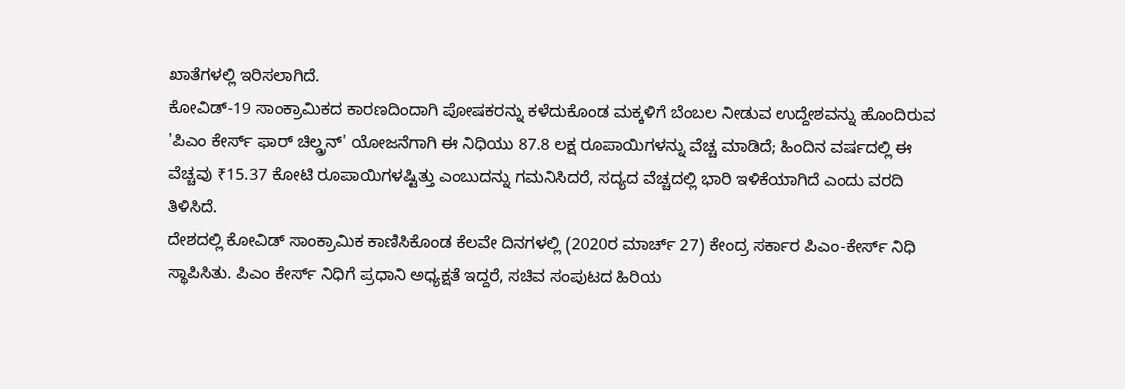ಖಾತೆಗಳಲ್ಲಿ ಇರಿಸಲಾಗಿದೆ.
ಕೋವಿಡ್-19 ಸಾಂಕ್ರಾಮಿಕದ ಕಾರಣದಿಂದಾಗಿ ಪೋಷಕರನ್ನು ಕಳೆದುಕೊಂಡ ಮಕ್ಕಳಿಗೆ ಬೆಂಬಲ ನೀಡುವ ಉದ್ದೇಶವನ್ನು ಹೊಂದಿರುವ 'ಪಿಎಂ ಕೇರ್ಸ್ ಫಾರ್ ಚಿಲ್ಡ್ರನ್' ಯೋಜನೆಗಾಗಿ ಈ ನಿಧಿಯು 87.8 ಲಕ್ಷ ರೂಪಾಯಿಗಳನ್ನು ವೆಚ್ಚ ಮಾಡಿದೆ; ಹಿಂದಿನ ವರ್ಷದಲ್ಲಿ ಈ ವೆಚ್ಚವು ₹15.37 ಕೋಟಿ ರೂಪಾಯಿಗಳಷ್ಟಿತ್ತು ಎಂಬುದನ್ನು ಗಮನಿಸಿದರೆ, ಸದ್ಯದ ವೆಚ್ಚದಲ್ಲಿ ಭಾರಿ ಇಳಿಕೆಯಾಗಿದೆ ಎಂದು ವರದಿ ತಿಳಿಸಿದೆ.
ದೇಶದಲ್ಲಿ ಕೋವಿಡ್ ಸಾಂಕ್ರಾಮಿಕ ಕಾಣಿಸಿಕೊಂಡ ಕೆಲವೇ ದಿನಗಳಲ್ಲಿ (2020ರ ಮಾರ್ಚ್ 27) ಕೇಂದ್ರ ಸರ್ಕಾರ ಪಿಎಂ-ಕೇರ್ಸ್ ನಿಧಿ ಸ್ಥಾಪಿಸಿತು. ಪಿಎಂ ಕೇರ್ಸ್ ನಿಧಿಗೆ ಪ್ರಧಾನಿ ಅಧ್ಯಕ್ಷತೆ ಇದ್ದರೆ, ಸಚಿವ ಸಂಪುಟದ ಹಿರಿಯ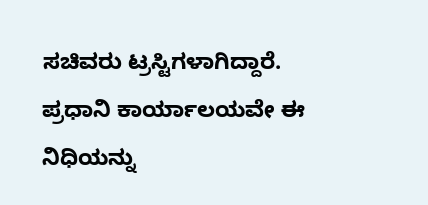ಸಚಿವರು ಟ್ರಸ್ಟಿಗಳಾಗಿದ್ದಾರೆ. ಪ್ರಧಾನಿ ಕಾರ್ಯಾಲಯವೇ ಈ ನಿಧಿಯನ್ನು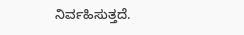ನಿರ್ವಹಿಸುತ್ತದೆ.